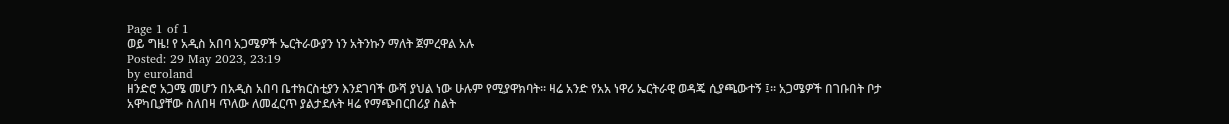Page 1 of 1
ወይ ግዜ! የ አዲስ አበባ አጋሜዎች ኤርትራውያን ነን አትንኩን ማለት ጀምረዋል አሉ
Posted: 29 May 2023, 23:19
by euroland
ዘንድሮ አጋሜ መሆን በአዲስ አበባ ቤተክርስቲያን እንደገባች ውሻ ያህል ነው ሁሉም የሚያዋክባት። ዛሬ አንድ የአአ ነዋሪ ኤርትራዊ ወዳጄ ሲያጫውተኝ ፤። አጋሜዎች በገቡበት ቦታ አዋካቢያቸው ስለበዛ ጥለው ለመፈርጥ ያልታደሉት ዛሬ የማጭበርበሪያ ስልት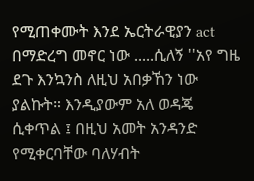የሚጠቀሙት እንደ ኤርትራዊያን act በማድረግ መኖር ነው .....ሲለኝ ''አየ ግዜ ደጉ እንኳንስ ለዚህ አበቃኸን ነው ያልኩት። እንዲያውም አለ ወዳጄ ሲቀጥል ፤ በዚህ አመት አንዳንድ የሚቀርባቸው ባለሃብት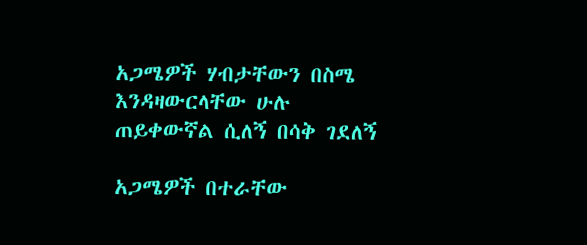አጋሜዎች ሃብታቸውን በስሜ እንዳዛውርላቸው ሁሉ ጠይቀውኛል ሲለኝ በሳቅ ገደለኝ

አጋሜዎች በተራቸው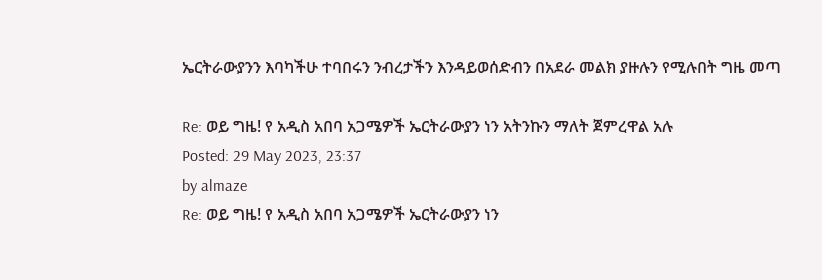ኤርትራውያንን እባካችሁ ተባበሩን ንብረታችን እንዳይወሰድብን በአደራ መልክ ያዙሉን የሚሉበት ግዜ መጣ

Re: ወይ ግዜ! የ አዲስ አበባ አጋሜዎች ኤርትራውያን ነን አትንኩን ማለት ጀምረዋል አሉ
Posted: 29 May 2023, 23:37
by almaze
Re: ወይ ግዜ! የ አዲስ አበባ አጋሜዎች ኤርትራውያን ነን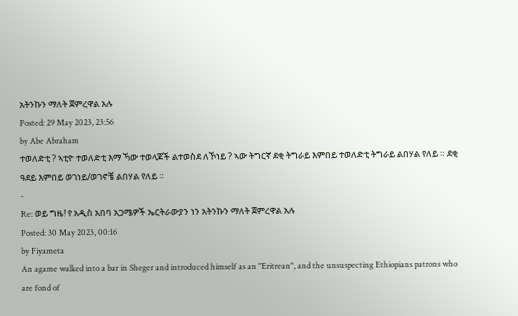አትንኩን ማለት ጀምረዋል አሉ
Posted: 29 May 2023, 23:56
by Abe Abraham
ተወለድቲ ? ኣቲዮ ተወለድቲ እማ ኻው ተወላጆች ልተወስደ ለኾነይ ? ኣው ትግርኛ ደቂ ትግራይ እምበይ ተወለድቲ ትግራይ ልበሃል የለይ ። ደቂ ዓደይ እምበይ ወገነይ/ወገኖቼ ልበሃል የለይ ።
-
Re: ወይ ግዜ! የ አዲስ አበባ አጋሜዎች ኤርትራውያን ነን አትንኩን ማለት ጀምረዋል አሉ
Posted: 30 May 2023, 00:16
by Fiyameta
An agame walked into a bar in Sheger and introduced himself as an "Eritrean", and the unsuspecting Ethiopians patrons who are fond of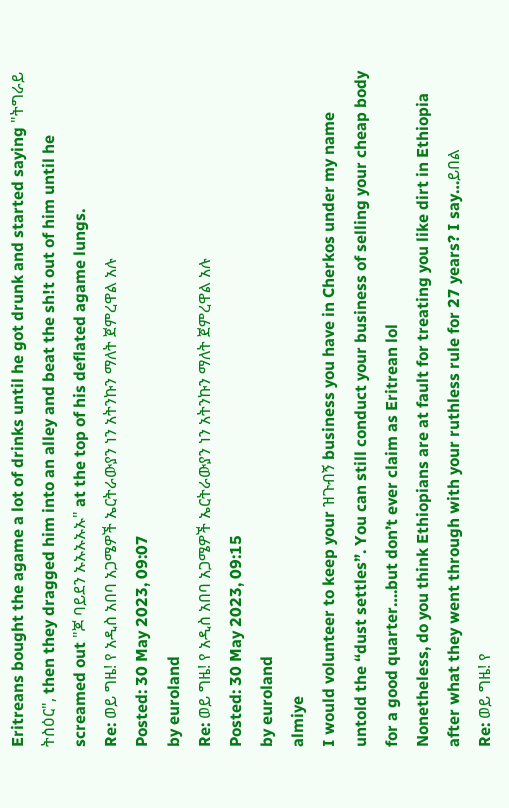Eritreans bought the agame a lot of drinks until he got drunk and started saying "ትግራይ ትስዕር", then they dragged him into an alley and beat the sh!t out of him until he screamed out "ጆ ባይደን ኡኡኡኡኡ" at the top of his deflated agame lungs.
Re: ወይ ግዜ! የ አዲስ አበባ አጋሜዎች ኤርትራውያን ነን አትንኩን ማለት ጀምረዋል አሉ
Posted: 30 May 2023, 09:07
by euroland
Re: ወይ ግዜ! የ አዲስ አበባ አጋሜዎች ኤርትራውያን ነን አትንኩን ማለት ጀምረዋል አሉ
Posted: 30 May 2023, 09:15
by euroland
almiye
I would volunteer to keep your ዝጉብኝ business you have in Cherkos under my name untold the “dust settles”. You can still conduct your business of selling your cheap body for a good quarter….but don’t ever claim as Eritrean lol
Nonetheless, do you think Ethiopians are at fault for treating you like dirt in Ethiopia after what they went through with your ruthless rule for 27 years? I say…ይበል
Re: ወይ ግዜ! የ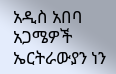አዲስ አበባ አጋሜዎች ኤርትራውያን ነን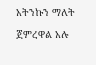አትንኩን ማለት ጀምረዋል አሉ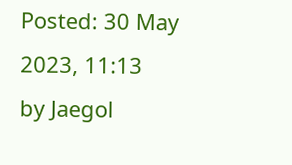Posted: 30 May 2023, 11:13
by Jaegol